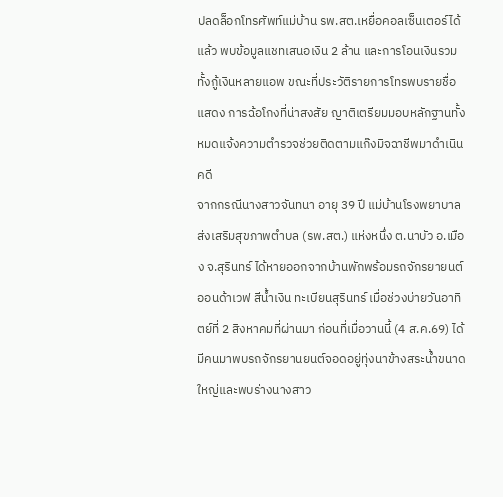ปลดล็อกโทรศัพท์แม่บ้าน รพ.สต.เหยื่อคอลเซ็นเตอร์ได้แล้ว พบข้อมูลแชทเสนอเงิน 2 ล้าน และการโอนเงินรวมทั้งกู้เงินหลายแอพ ขณะที่ประวัติรายการโทรพบรายชื่อแสดง การฉ้อโกงที่น่าสงสัย ญาติเตรียมมอบหลักฐานทั้งหมดแจ้งความตำรวจช่วยติดตามแก๊งมิจฉาชีพมาดำเนินคดี
จากกรณีนางสาวจันทนา อายุ 39 ปี แม่บ้านโรงพยาบาลส่งเสริมสุขภาพตำบล (รพ.สต.) แห่งหนึ่ง ต.นาบัว อ.เมือง จ.สุรินทร์ ได้หายออกจากบ้านพักพร้อมรถจักรยายนต์ ออนด้าเวฟ สีน้ำเงิน ทะเบียนสุรินทร์ เมื่อช่วงบ่ายวันอาทิตย์ที่ 2 สิงหาคมที่ผ่านมา ก่อนที่เมื่อวานนี้ (4 ส.ค.69) ได้มีคนมาพบรถจักรยานยนต์จอดอยู่ทุ่งนาข้างสระน้ำขนาดใหญ่และพบร่างนางสาว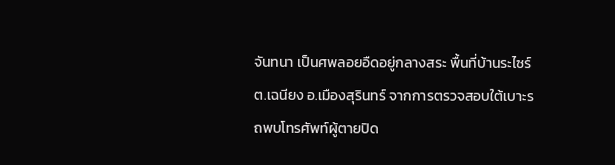จันทนา เป็นศพลอยอืดอยู่กลางสระ พื้นที่บ้านระไซร์ ต.เฉนียง อ.เมืองสุรินทร์ จากการตรวจสอบใต้เบาะรถพบโทรศัพท์ผู้ตายปิด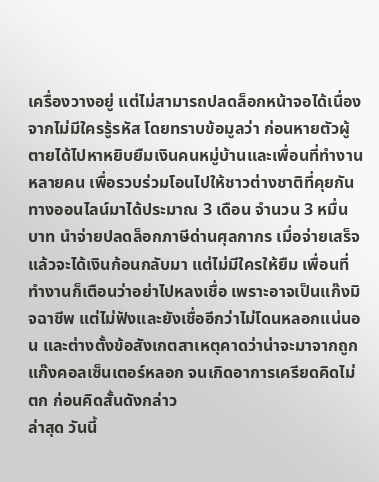เครื่องวางอยู่ แต่ไม่สามารถปลดล็อกหน้าจอได้เนื่องจากไม่มีใครรู้รหัส โดยทราบข้อมูลว่า ก่อนหายตัวผู้ตายได้ไปหาหยิบยืมเงินคนหมู่บ้านและเพื่อนที่ทำงานหลายคน เพื่อรวบร่วมโอนไปให้ชาวต่างชาติที่คุยกันทางออนไลน์มาได้ประมาณ 3 เดือน จำนวน 3 หมื่นบาท นำจ่ายปลดล็อกภาษีด่านศุลกากร เมื่อจ่ายเสร็จแล้วจะได้เงินก้อนกลับมา แต่ไม่มีใครให้ยืม เพื่อนที่ทำงานก็เตือนว่าอย่าไปหลงเชื่อ เพราะอาจเป็นแก๊งมิจฉาชีพ แต่ไม่ฟังและยังเชื่ออีกว่าไม่โดนหลอกแน่นอน และต่างตั้งข้อสังเกตสาเหตุคาดว่าน่าจะมาจากถูกแก๊งคอลเซ็นเตอร์หลอก จนเกิดอาการเครียดคิดไม่ตก ก่อนคิดสั้นดังกล่าว
ล่าสุด วันนี้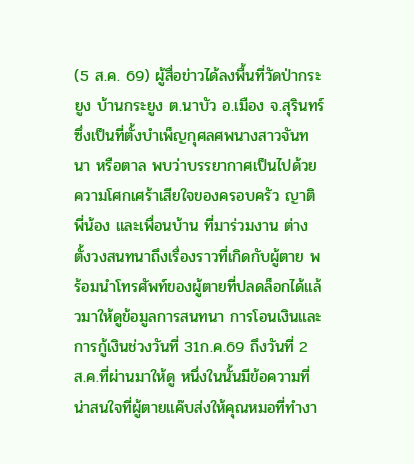(5 ส.ค. 69) ผู้สื่อข่าวได้ลงพื้นที่วัดป่ากระยูง บ้านกระยูง ต.นาบัว อ.เมือง จ.สุรินทร์ ซึ่งเป็นที่ตั้งบำเพ็ญกุศลศพนางสาวจันทนา หรือตาล พบว่าบรรยากาศเป็นไปด้วยความโศกเศร้าเสียใจของครอบครัว ญาติพี่น้อง และเพื่อนบ้าน ที่มาร่วมงาน ต่างตั้งวงสนทนาถึงเรื่องราวที่เกิดกับผู้ตาย พร้อมนำโทรศัพท์ของผู้ตายที่ปลดล็อกได้แล้วมาให้ดูข้อมูลการสนทนา การโอนเงินและการกู้เงินช่วงวันที่ 31ก.ค.69 ถึงวันที่ 2 ส.ค.ที่ผ่านมาให้ดู หนึ่งในนั้นมีข้อความที่น่าสนใจที่ผู้ตายแค๊บส่งให้คุณหมอที่ทำงา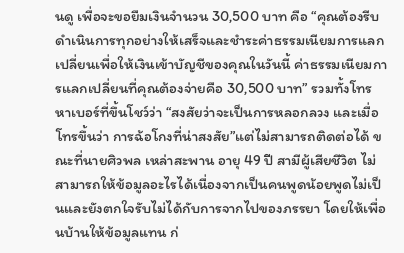นดู เพื่อจะขอยืมเงินจำนวน 30,500 บาท คือ “คุณต้องรีบดำเนินการทุกอย่างให้เสร็จและชำระค่าธรรมเนียมการแลกเปลี่ยนเพื่อให้เงินเข้าบัญชีของคุณในวันนี้ ค่าธรรมเนียมการแลกเปลี่ยนที่คุณต้องจ่ายคือ 30,500 บาท” รวมทั้งโทรหาเบอร์ที่ขึ้นโชว์ว่า “สงสัยว่าจะเป็นการหลอกลวง และเมื่อโทรขึ้นว่า การฉ้อโกงที่น่าสงสัย”แต่ไม่สามารถติดต่อได้ ขณะที่นายศิวพล เหล่าสะพาน อายุ 49 ปี สามีผู้เสียชีวิต ไม่สามารถให้ข้อมูลอะไรได้เนื่องจากเป็นคนพูดน้อยพูดไม่เป็นและยังตกใจรับไม่ได้กับการจากไปของภรรยา โดยให้เพื่อนบ้านให้ข้อมูลแทน ก่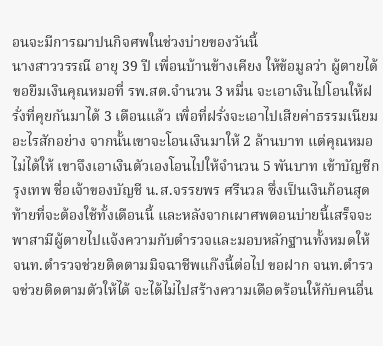อนจะมีการฌาปนกิจศพในช่วงบ่ายของวันนี้
นางสาววรรณี อายุ 39 ปี เพื่อนบ้านข้างเคียง ให้ข้อมูลว่า ผู้ตายได้ขอยืมเงินคุณหมอที่ รพ.สต.จำนวน 3 หมื่น จะเอาเงินไปโอนให้ฝรั่งที่คุยกันมาได้ 3 เดือนแล้ว เพื่อที่ฝรั่งจะเอาไปเสียค่าธรรมเนียมอะไรสักอย่าง จากนั้นเขาจะโอนเงินมาให้ 2 ล้านบาท แต่คุณหมอไม่ได้ให้ เขาจึงเอาเงินตัวเองโอนไปให้จำนวน 5 พันบาท เข้าบัญชีกรุงเทพ ชื่อเจ้าของบัญชี น.ส.จรรยพร ศรีนวล ซึ่งเป็นเงินก้อนสุดท้ายที่จะต้องใช้ทั้งเดือนนี้ และหลังจากเผาศพตอนบ่ายนี้เสร็จจะพาสามีผู้ตายไปแจ้งความกับตำรวจและมอบหลักฐานทั้งหมดให้ จนท.ตำรวจช่วยติดตามมิจฉาชีพแก๊งนี้ต่อไป ขอฝาก จนท.ตำรวจช่วยติดตามตัวให้ได้ จะได้ไม่ไปสร้างความเดือดร้อนให้กับคนอื่น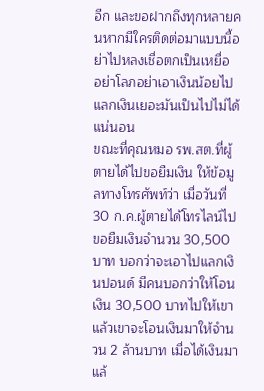อีก และขอฝากถึงทุกหลายคนหากมีใครติดต่อมาแบบนี้อย่าไปหลงเชื่อตกเป็นเหยื่อ อย่าโลภอย่าเอาเงินน้อยไปแลกเงินเยอะมันเป็นไปไม่ได้แน่นอน
ขณะที่คุณหมอ รพ.สต.ที่ผู้ตายได้ไปขอยืมเงิน ให้ข้อมูลทางโทรศัพท์ว่า เมื่อวันที่ 30 ก.ค.ผู้ตายได้โทรไลน์ไปขอยืมเงินจำนวน 30,500 บาท บอกว่าจะเอาไปแลกเงินปอนด์ มีคนบอกว่าให้โอนเงิน 30,500 บาทไปให้เขา แล้วเขาจะโอนเงินมาให้จำนวน 2 ล้านบาท เมื่อได้เงินมาแล้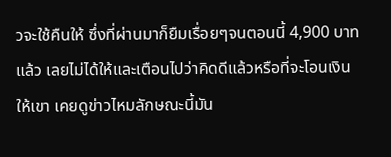วจะใช้คืนให้ ซึ่งที่ผ่านมาก็ยืมเรื่อยๆจนตอนนี้ 4,900 บาทแล้ว เลยไม่ได้ให้และเตือนไปว่าคิดดีแล้วหรือที่จะโอนเงินให้เขา เคยดูข่าวไหมลักษณะนี้มัน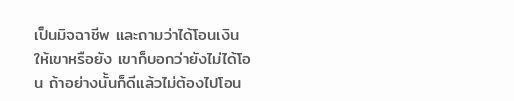เป็นมิจฉาชีพ และถามว่าได้โอนเงินให้เขาหรือยัง เขาก็บอกว่ายังไม่ได้โอน ถ้าอย่างนั้นก็ดีแล้วไม่ต้องไปโอน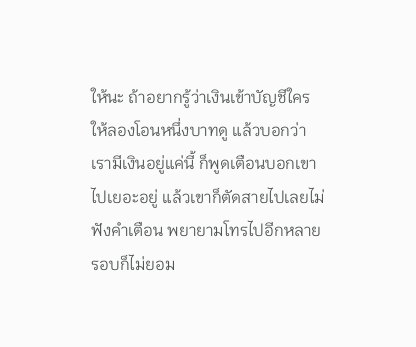ให้นะ ถ้าอยากรู้ว่าเงินเข้าบัญชีใครให้ลองโอนหนึ่งบาทดู แล้วบอกว่าเรามีเงินอยู่แค่นี้ ก็พูดเตือนบอกเขาไปเยอะอยู่ แล้วเขาก็ตัดสายไปเลยไม่ฟังคำเตือน พยายามโทรไปอีกหลายรอบก็ไม่ยอม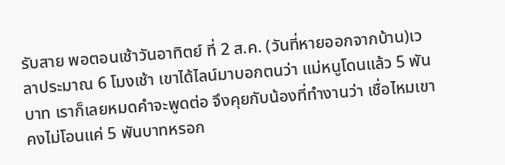รับสาย พอตอนเช้าวันอาทิตย์ ที่ 2 ส.ค. (วันที่หายออกจากบ้าน)เวลาประมาณ 6 โมงเช้า เขาได้ไลน์มาบอกตนว่า แม่หนูโดนแล้ว 5 พันบาท เราก็เลยหมดคำจะพูดต่อ จึงคุยกับน้องที่ทำงานว่า เชื่อไหมเขาคงไม่โอนแค่ 5 พันบาทหรอก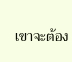เขาจะต้อง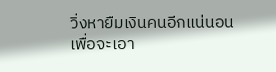วิ่งหายืมเงินคนอีกแน่นอน เพื่อจะเอา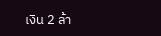เงิน 2 ล้า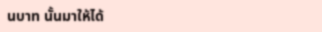นบาท นั้นมาให้ได้